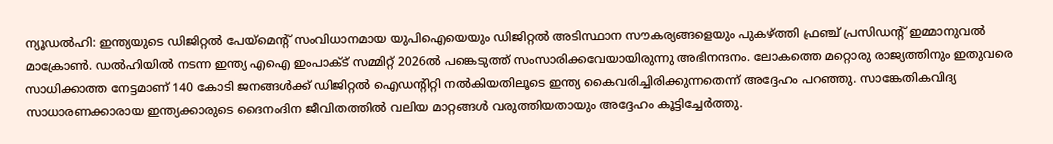ന്യൂഡൽഹി: ഇന്ത്യയുടെ ഡിജിറ്റൽ പേയ്‌മെന്റ് സംവിധാനമായ യുപിഐയെയും ഡിജിറ്റൽ അടിസ്ഥാന സൗകര്യങ്ങളെയും പുകഴ്ത്തി ഫ്രഞ്ച് പ്രസിഡന്റ് ഇമ്മാനുവൽ മാക്രോൺ. ഡൽഹിയിൽ നടന്ന ഇന്ത്യ എഐ ഇംപാക്ട് സമ്മിറ്റ് 2026ൽ പങ്കെടുത്ത് സംസാരിക്കവേയായിരുന്നു അഭിനന്ദനം. ലോകത്തെ മറ്റൊരു രാജ്യത്തിനും ഇതുവരെ സാധിക്കാത്ത നേട്ടമാണ് 140 കോടി ജനങ്ങൾക്ക് ഡിജിറ്റൽ ഐഡന്റിറ്റി നൽകിയതിലൂടെ ഇന്ത്യ കൈവരിച്ചിരിക്കുന്നതെന്ന് അദ്ദേഹം പറഞ്ഞു. സാങ്കേതികവിദ്യ സാധാരണക്കാരായ ഇന്ത്യക്കാരുടെ ദൈനംദിന ജീവിതത്തിൽ വലിയ മാറ്റങ്ങൾ വരുത്തിയതായും അദ്ദേഹം കൂട്ടിച്ചേർത്തു.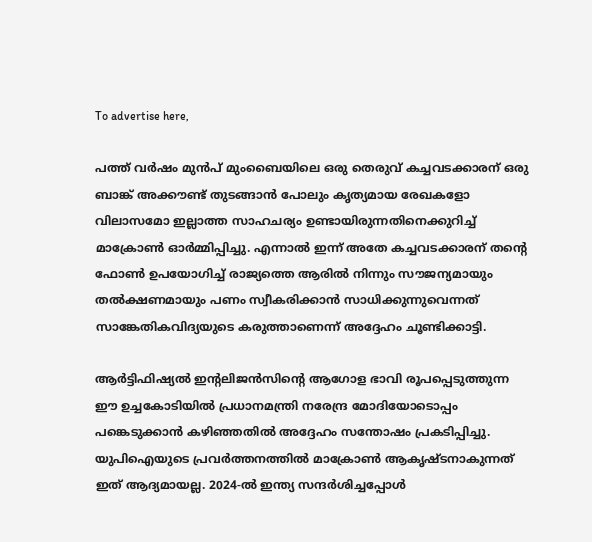To advertise here,

പത്ത് വർഷം മുൻപ് മുംബൈയിലെ ഒരു തെരുവ് കച്ചവടക്കാരന് ഒരു ബാങ്ക് അക്കൗണ്ട് തുടങ്ങാൻ പോലും കൃത്യമായ രേഖകളോ വിലാസമോ ഇല്ലാത്ത സാഹചര്യം ഉണ്ടായിരുന്നതിനെക്കുറിച്ച് മാക്രോൺ ഓർമ്മിപ്പിച്ചു. എന്നാൽ ഇന്ന് അതേ കച്ചവടക്കാരന് തന്റെ ഫോൺ ഉപയോഗിച്ച് രാജ്യത്തെ ആരിൽ നിന്നും സൗജന്യമായും തൽക്ഷണമായും പണം സ്വീകരിക്കാൻ സാധിക്കുന്നുവെന്നത് സാങ്കേതികവിദ്യയുടെ കരുത്താണെന്ന് അദ്ദേഹം ചൂണ്ടിക്കാട്ടി.

ആർട്ടിഫിഷ്യൽ ഇന്റലിജൻസിന്റെ ആഗോള ഭാവി രൂപപ്പെടുത്തുന്ന ഈ ഉച്ചകോടിയിൽ പ്രധാനമന്ത്രി നരേന്ദ്ര മോദിയോടൊപ്പം പങ്കെടുക്കാൻ കഴിഞ്ഞതിൽ അദ്ദേഹം സന്തോഷം പ്രകടിപ്പിച്ചു. യുപിഐയുടെ പ്രവർത്തനത്തിൽ മാക്രോൺ ആകൃഷ്ടനാകുന്നത് ഇത് ആദ്യമായല്ല. 2024-ൽ ഇന്ത്യ സന്ദർശിച്ചപ്പോൾ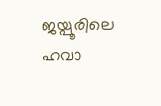ജയ്പൂരിലെ ഹവാ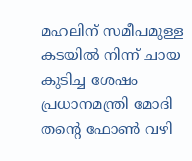മഹലിന് സമീപമുള്ള കടയിൽ നിന്ന് ചായ കുടിച്ച ശേഷം പ്രധാനമന്ത്രി മോദി തന്റെ ഫോൺ വഴി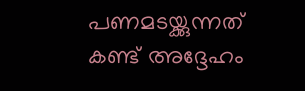പണമടയ്ക്കുന്നത് കണ്ട് അദ്ദേഹം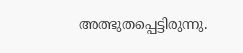അത്ഭുതപ്പെട്ടിരുന്നു.